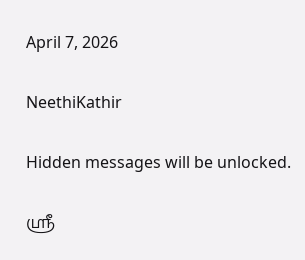April 7, 2026

NeethiKathir

Hidden messages will be unlocked.

ஸ்ரீ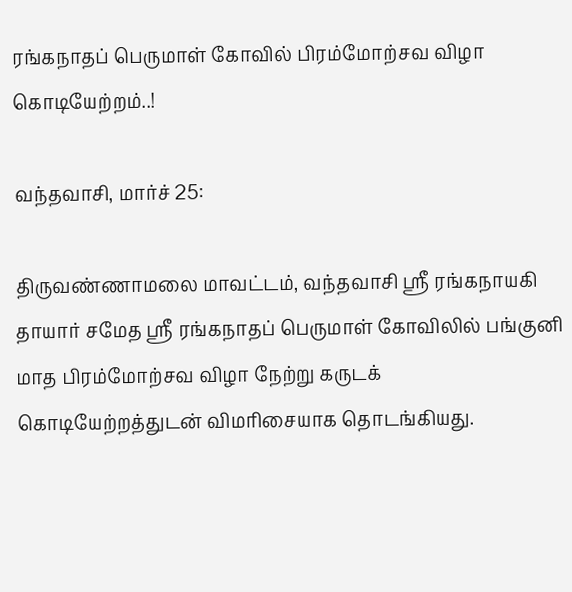ரங்கநாதப் பெருமாள் கோவில் பிரம்மோற்சவ விழா கொடியேற்றம்..!

வந்தவாசி, மார்ச் 25:

திருவண்ணாமலை மாவட்டம், வந்தவாசி ஸ்ரீ ரங்கநாயகி தாயார் சமேத ஸ்ரீ ரங்கநாதப் பெருமாள் கோவிலில் பங்குனி மாத பிரம்மோற்சவ விழா நேற்று கருடக் கொடியேற்றத்துடன் விமரிசையாக தொடங்கியது.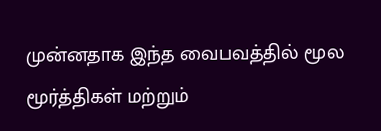முன்னதாக இந்த வைபவத்தில் மூல மூர்த்திகள் மற்றும்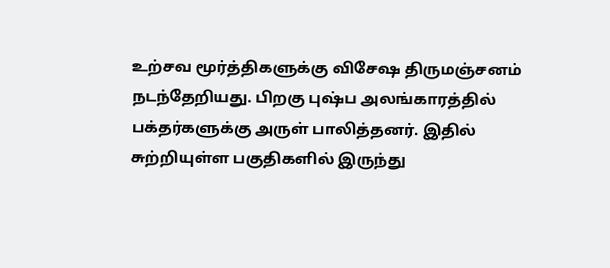உற்சவ மூர்த்திகளுக்கு விசேஷ திருமஞ்சனம் நடந்தேறியது. பிறகு புஷ்ப அலங்காரத்தில் பக்தர்களுக்கு அருள் பாலித்தனர். இதில் சுற்றியுள்ள பகுதிகளில் இருந்து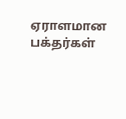ஏராளமான பக்தர்கள்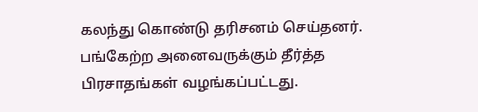கலந்து கொண்டு தரிசனம் செய்தனர். பங்கேற்ற அனைவருக்கும் தீர்த்த பிரசாதங்கள் வழங்கப்பட்டது.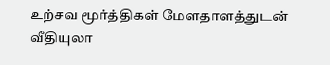உற்சவ மூர்த்திகள் மேளதாளத்துடன் வீதியுலா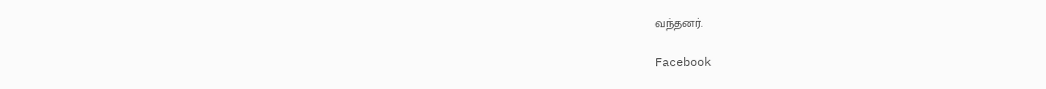வந்தனர்.

Facebook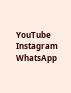YouTube
Instagram
WhatsApp